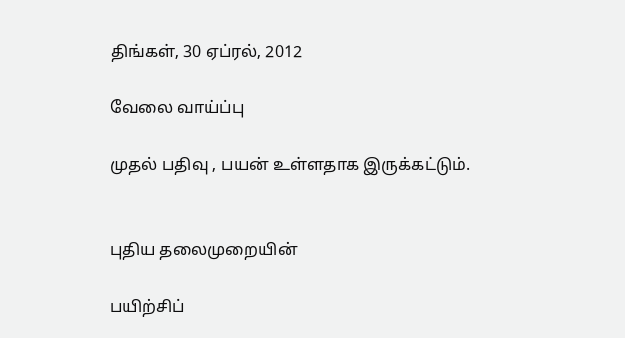திங்கள், 30 ஏப்ரல், 2012

வேலை வாய்ப்பு

முதல் பதிவு , பயன் உள்ளதாக இருக்கட்டும்.


புதிய தலைமுறையின்

பயிற்சிப்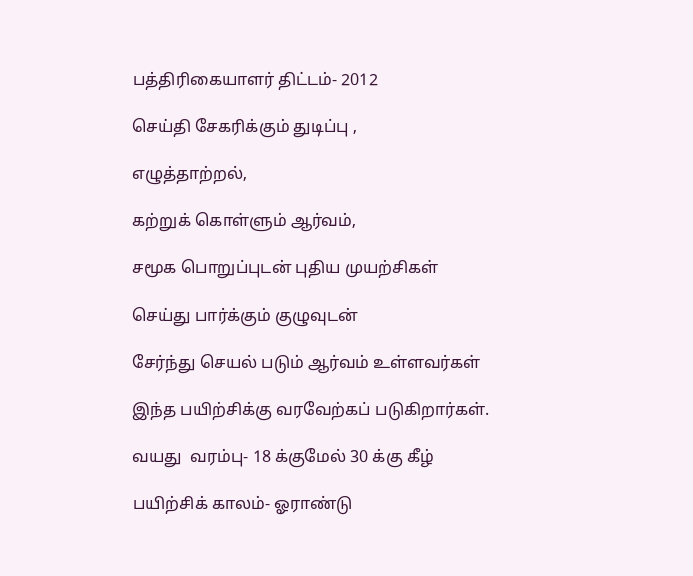பத்திரிகையாளர் திட்டம்- 2012

செய்தி சேகரிக்கும் துடிப்பு ,

எழுத்தாற்றல்,

கற்றுக் கொள்ளும் ஆர்வம்,

சமூக பொறுப்புடன் புதிய முயற்சிகள்

செய்து பார்க்கும் குழுவுடன்

சேர்ந்து செயல் படும் ஆர்வம் உள்ளவர்கள்

இந்த பயிற்சிக்கு வரவேற்கப் படுகிறார்கள்.

வயது  வரம்பு- 18 க்குமேல் 30 க்கு கீழ்

பயிற்சிக் காலம்- ஓராண்டு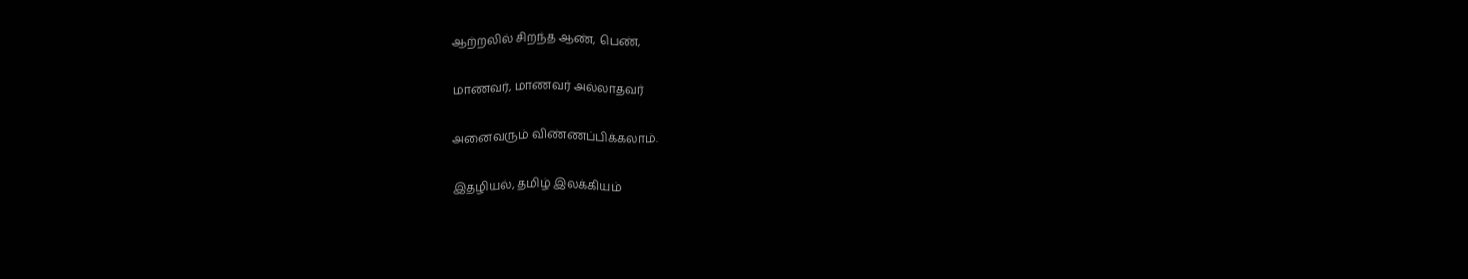ஆற்றலில் சிறந்த ஆண், பெண்,

மாணவர், மாணவர் அல்லாதவர்

அனைவரும் விண்ணப்பிக்கலாம்.

இதழியல், தமிழ் இலக்கியம்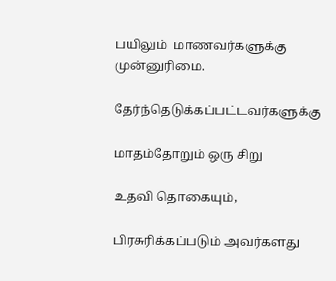பயிலும்  மாணவர்களுக்கு முன்னுரிமை.

தேர்ந்தெடுக்கப்பட்டவர்களுக்கு

மாதம்தோறும் ஒரு சிறு

உதவி தொகையும்,

பிரசுரிக்கப்படும் அவர்களது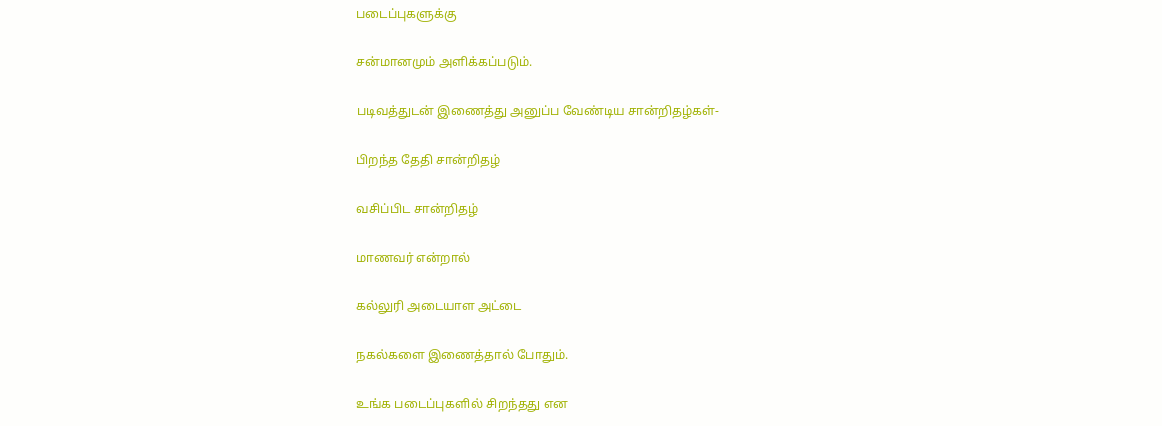படைப்புகளுக்கு

சன்மானமும் அளிக்கப்படும்.

படிவத்துடன் இணைத்து அனுப்ப வேண்டிய சான்றிதழ்கள்-

பிறந்த தேதி சான்றிதழ்

வசிப்பிட சான்றிதழ்

மாணவர் என்றால்

கல்லுரி அடையாள அட்டை

நகல்களை இணைத்தால் போதும்.

உங்க படைப்புகளில் சிறந்தது என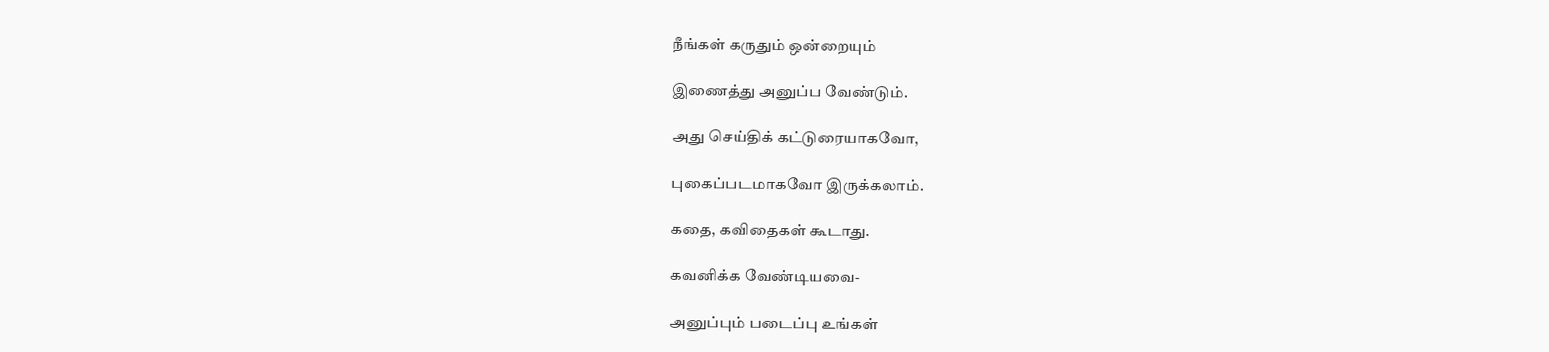நீங்கள் கருதும் ஒன்றையும்

இணைத்து அனுப்ப வேண்டும்.

அது செய்திக் கட்டுரையாகவோ,

புகைப்படமாகவோ இருக்கலாம்.

கதை, கவிதைகள் கூடாது.

கவனிக்க வேண்டியவை-

அனுப்பும் படைப்பு உங்கள்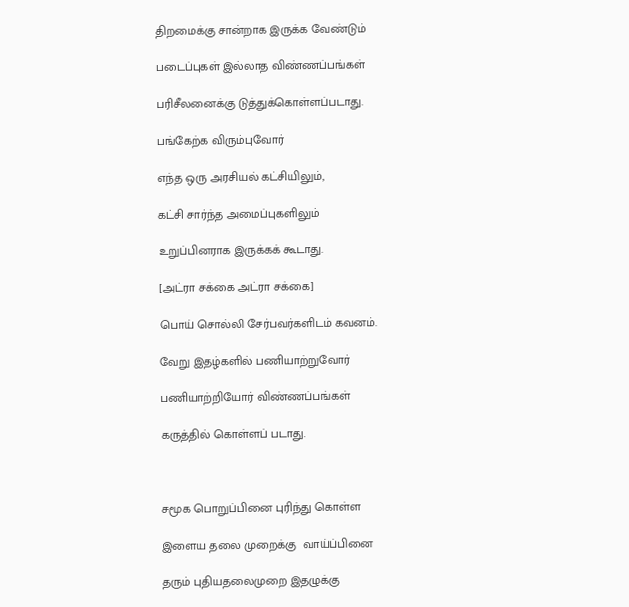திறமைக்கு சான்றாக இருக்க வேண்டும்

படைப்புகள் இல்லாத விண்ணப்பங்கள்

பரிசீலனைக்கு டுத்துக்கொள்ளப்படாது.

பங்கேற்க விரும்புவோர்

எந்த ஒரு அரசியல் கட்சியிலும்,

கட்சி சார்ந்த அமைப்புகளிலும்

உறுப்பினராக இருக்கக் கூடாது.

[அட்ரா சக்கை அட்ரா சக்கை]

பொய் சொல்லி சேர்பவர்களிடம் கவனம்.

வேறு இதழ்களில் பணியாற்றுவோர்

பணியாற்றியோர் விண்ணப்பங்கள்

கருத்தில் கொள்ளப் படாது.



சமூக பொறுப்பினை புரிந்து கொள்ள

இளைய தலை முறைக்கு  வாய்ப்பினை

தரும் புதியதலைமுறை இதழுக்கு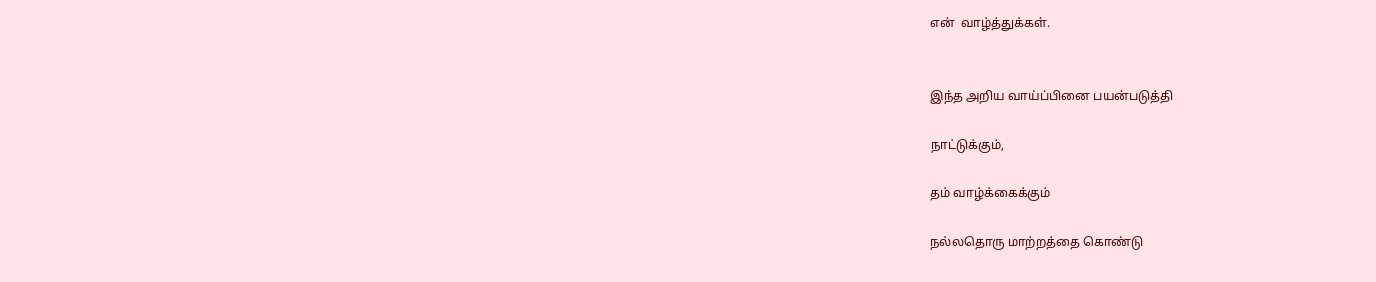என்  வாழ்த்துக்கள்.


இந்த அறிய வாய்ப்பினை பயன்படுத்தி

நாட்டுக்கும்,

தம் வாழ்க்கைக்கும்

நல்லதொரு மாற்றத்தை கொண்டு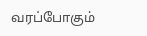வரப்போகும்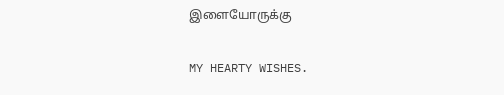இளையோருக்கு

MY HEARTY WISHES.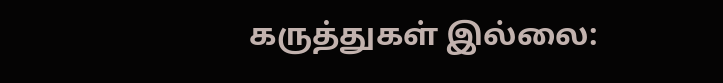கருத்துகள் இல்லை: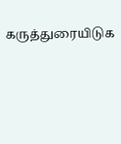கருத்துரையிடுக